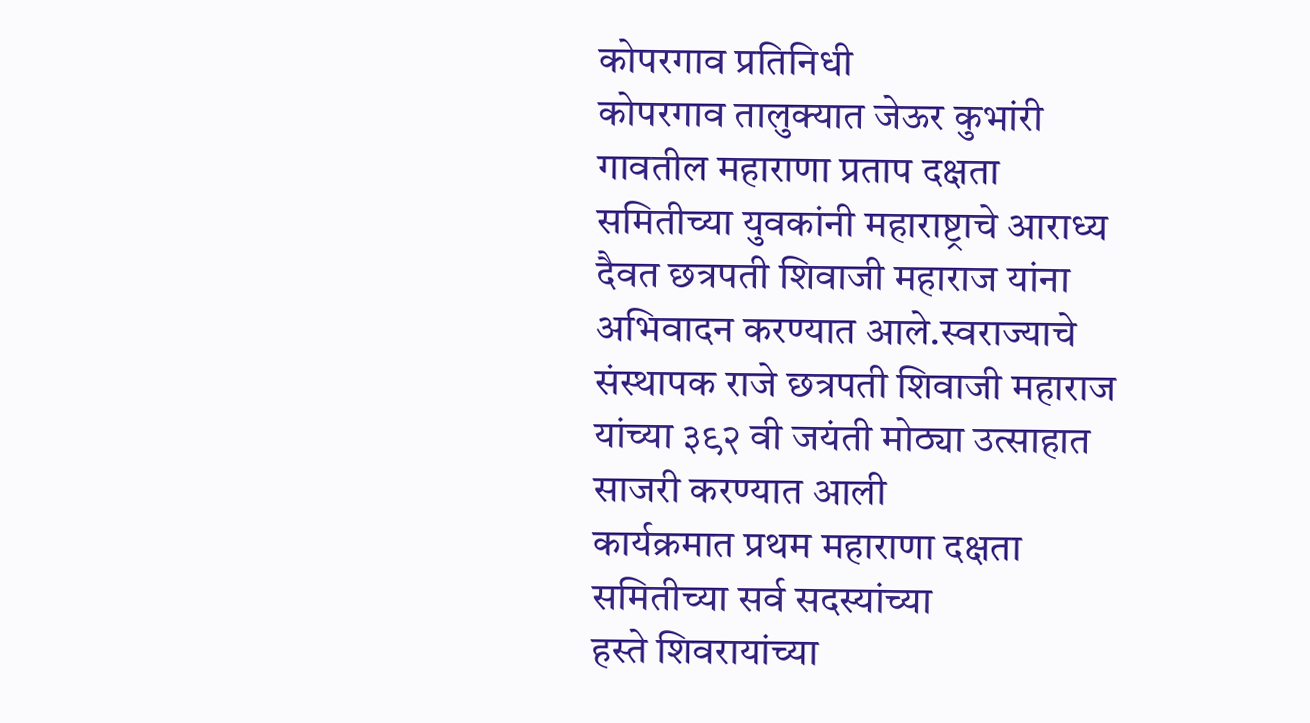कोपरगाव प्रतिनिधी
कोपरगाव तालुक्यात जेऊर कुभांरी गावतील महाराणा प्रताप दक्षता समितीच्या युवकांनी महाराष्ट्राचे आराध्य दैवत छत्रपती शिवाजी महाराज यांना अभिवादन करण्यात आले.स्वराज्याचे संस्थापक राजे छत्रपती शिवाजी महाराज यांच्या ३९२ वी जयंती मोठ्या उत्साहात साजरी करण्यात आली
कार्यक्रमात प्रथम महाराणा दक्षता समितीच्या सर्व सदस्यांच्या
हस्ते शिवरायांच्या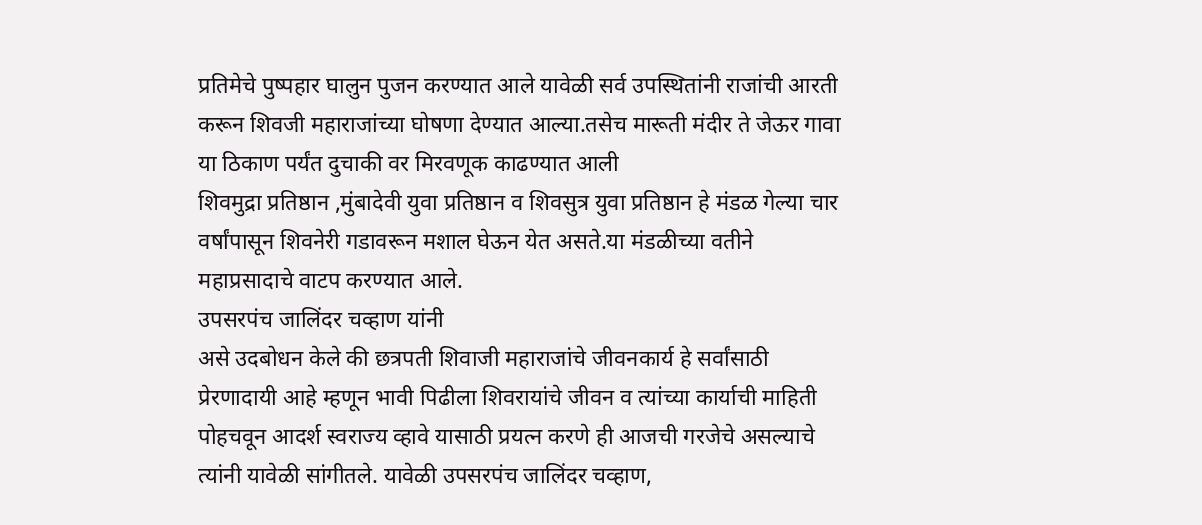प्रतिमेचे पुष्पहार घालुन पुजन करण्यात आले यावेळी सर्व उपस्थितांनी राजांची आरती करून शिवजी महाराजांच्या घोषणा देण्यात आल्या.तसेच मारूती मंदीर ते जेऊर गावा या ठिकाण पर्यंत दुचाकी वर मिरवणूक काढण्यात आली
शिवमुद्रा प्रतिष्ठान ,मुंबादेवी युवा प्रतिष्ठान व शिवसुत्र युवा प्रतिष्ठान हे मंडळ गेल्या चार वर्षांपासून शिवनेरी गडावरून मशाल घेऊन येत असते.या मंडळीच्या वतीने महाप्रसादाचे वाटप करण्यात आले.
उपसरपंच जालिंदर चव्हाण यांनी
असे उदबोधन केले की छत्रपती शिवाजी महाराजांचे जीवनकार्य हे सर्वांसाठी प्रेरणादायी आहे म्हणून भावी पिढीला शिवरायांचे जीवन व त्यांच्या कार्याची माहिती पोहचवून आदर्श स्वराज्य व्हावे यासाठी प्रयत्न करणे ही आजची गरजेचे असल्याचे त्यांनी यावेळी सांगीतले. यावेळी उपसरपंच जालिंदर चव्हाण,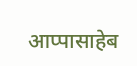आप्पासाहेब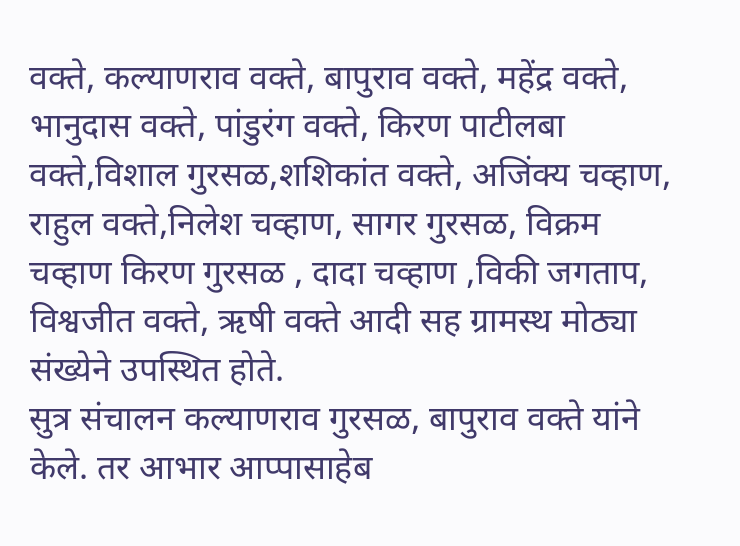वक्ते, कल्याणराव वक्ते, बापुराव वक्ते, महेंद्र वक्ते, भानुदास वक्ते, पांडुरंग वक्ते, किरण पाटीलबा वक्ते,विशाल गुरसळ,शशिकांत वक्ते, अजिंक्य चव्हाण, राहुल वक्ते,निलेश चव्हाण, सागर गुरसळ, विक्रम चव्हाण किरण गुरसळ , दादा चव्हाण ,विकी जगताप, विश्वजीत वक्ते, ऋषी वक्ते आदी सह ग्रामस्थ मोठ्या संख्येने उपस्थित होते.
सुत्र संचालन कल्याणराव गुरसळ, बापुराव वक्ते यांने केले. तर आभार आप्पासाहेब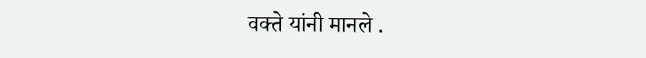वक्ते यांनी मानले .